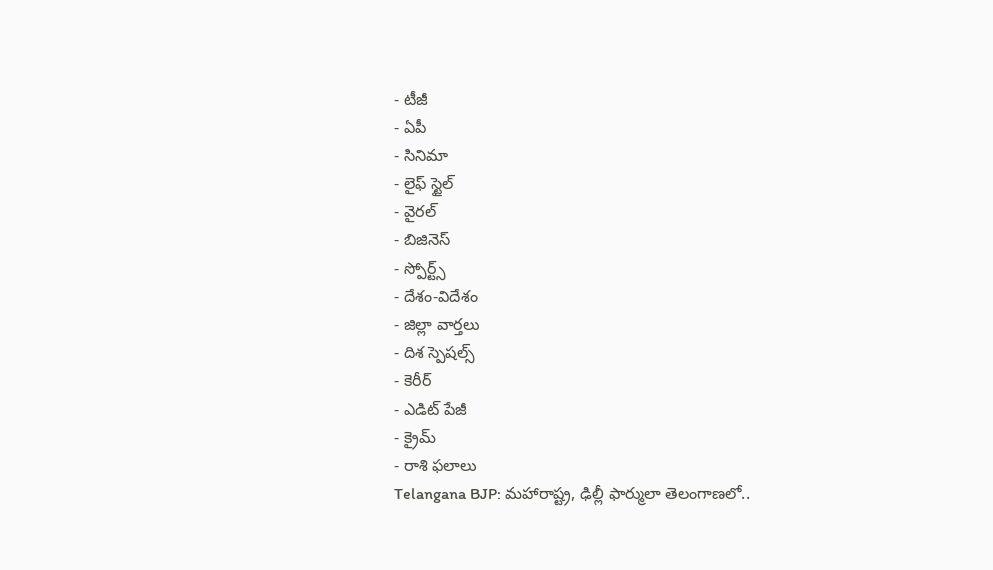- టీజీ
- ఏపీ
- సినిమా
- లైఫ్ స్టైల్
- వైరల్
- బిజినెస్
- స్పోర్ట్స్
- దేశం-విదేశం
- జిల్లా వార్తలు
- దిశ స్పెషల్స్
- కెరీర్
- ఎడిట్ పేజీ
- క్రైమ్
- రాశి ఫలాలు
Telangana BJP: మహారాష్ట్ర, ఢిల్లీ ఫార్ములా తెలంగాణలో..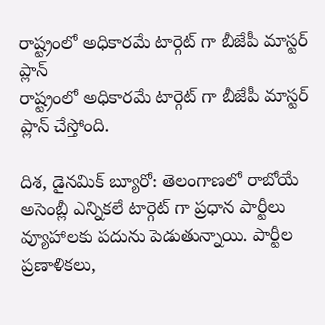రాష్ట్రంలో అధికారమే టార్గెట్ గా బీజేపీ మాస్టర్ ప్లాన్
రాష్ట్రంలో అధికారమే టార్గెట్ గా బీజేపీ మాస్టర్ ప్లాన్ చేస్తోంది.

దిశ, డైనమిక్ బ్యూరో: తెలంగాణలో రాబోయే అసెంబ్లీ ఎన్నికలే టార్గెట్ గా ప్రధాన పార్టీలు వ్యూహాలకు పదును పెడుతున్నాయి. పార్టీల ప్రణాళికలు,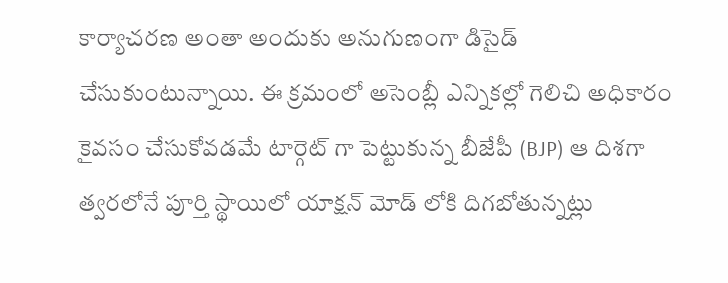కార్యాచరణ అంతా అందుకు అనుగుణంగా డిసైడ్ చేసుకుంటున్నాయి. ఈ క్రమంలో అసెంబ్లీ ఎన్నికల్లో గెలిచి అధికారం కైవసం చేసుకోవడమే టార్గెట్ గా పెట్టుకున్న బీజేపీ (BJP) ఆ దిశగా త్వరలోనే పూర్తి స్థాయిలో యాక్షన్ మోడ్ లోకి దిగబోతున్నట్లు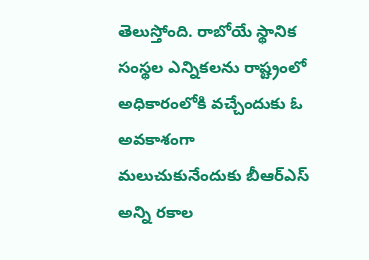తెలుస్తోంది. రాబోయే స్థానిక సంస్థల ఎన్నికలను రాష్ట్రంలో అధికారంలోకి వచ్చేందుకు ఓ అవకాశంగా మలుచుకునేందుకు బీఆర్ఎస్ అన్ని రకాల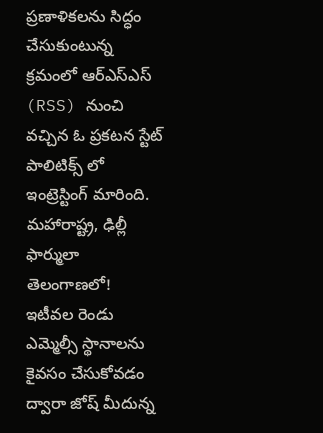ప్రణాళికలను సిద్ధం చేసుకుంటున్న క్రమంలో ఆర్ఎస్ఎస్ (RSS) నుంచి వచ్చిన ఓ ప్రకటన స్టేట్ పాలిటిక్స్ లో ఇంట్రెస్టింగ్ మారింది.
మహారాష్ట్ర, ఢిల్లీ ఫార్ములా తెలంగాణలో!
ఇటీవల రెండు ఎమ్మెల్సీ స్థానాలను కైవసం చేసుకోవడం ద్వారా జోష్ మీదున్న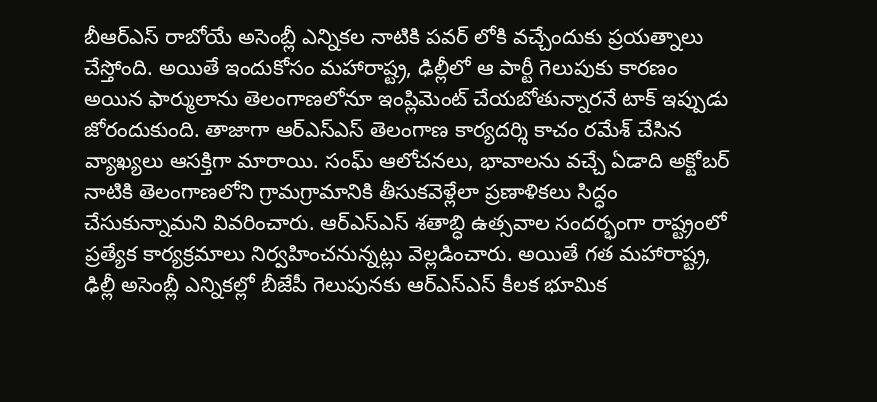బీఆర్ఎస్ రాబోయే అసెంబ్లీ ఎన్నికల నాటికి పవర్ లోకి వచ్చేందుకు ప్రయత్నాలు చేస్తోంది. అయితే ఇందుకోసం మహారాష్ట్ర, ఢిల్లీలో ఆ పార్టీ గెలుపుకు కారణం అయిన ఫార్ములాను తెలంగాణలోనూ ఇంప్లిమెంట్ చేయబోతున్నారనే టాక్ ఇప్పుడు జోరందుకుంది. తాజాగా ఆర్ఎస్ఎస్ తెలంగాణ కార్యదర్శి కాచం రమేశ్ చేసిన వ్యాఖ్యలు ఆసక్తిగా మారాయి. సంఘ్ ఆలోచనలు, భావాలను వచ్చే ఏడాది అక్టోబర్ నాటికి తెలంగాణలోని గ్రామగ్రామానికి తీసుకవెళ్లేలా ప్రణాళికలు సిద్ధం చేసుకున్నామని వివరించారు. ఆర్ఎస్ఎస్ శతాబ్ధి ఉత్సవాల సందర్భంగా రాష్ట్రంలో ప్రత్యేక కార్యక్రమాలు నిర్వహించనున్నట్లు వెల్లడించారు. అయితే గత మహారాష్ట్ర, ఢిల్లీ అసెంబ్లీ ఎన్నికల్లో బీజేపీ గెలుపునకు ఆర్ఎస్ఎస్ కీలక భూమిక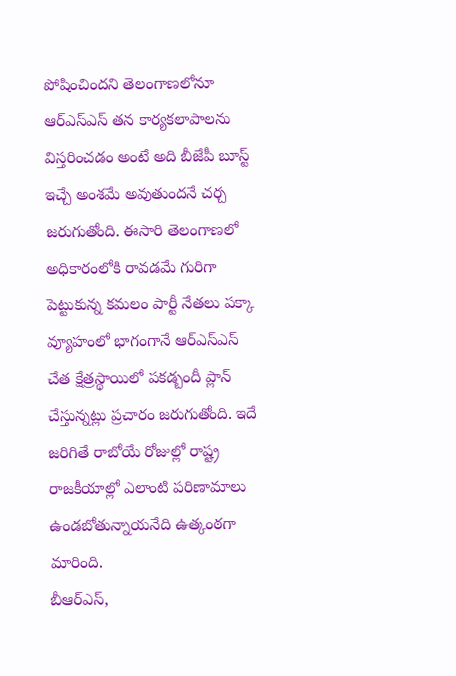పోషించిందని తెలంగాణలోనూ ఆర్ఎస్ఎస్ తన కార్యకలాపాలను విస్తరించడం అంటే అది బీజేపీ బూస్ట్ ఇచ్చే అంశమే అవుతుందనే చర్చ జరుగుతోంది. ఈసారి తెలంగాణలో అధికారంలోకి రావడమే గురిగా పెట్టుకున్న కమలం పార్టీ నేతలు పక్కా వ్యూహంలో భాగంగానే ఆర్ఎస్ఎస్ చేత క్షేత్రస్థాయిలో పకడ్బందీ ప్లాన్ చేస్తున్నట్లు ప్రచారం జరుగుతోంది. ఇదే జరిగితే రాబోయే రోజుల్లో రాష్ట్ర రాజకీయాల్లో ఎలాంటి పరిణామాలు ఉండబోతున్నాయనేది ఉత్కంఠగా మారింది.
బీఆర్ఎస్,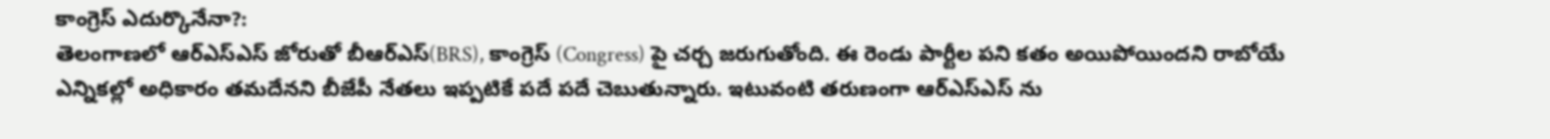కాంగ్రెస్ ఎదుర్కొనేనా?:
తెలంగాణలో ఆర్ఎస్ఎస్ జోరుతో బీఆర్ఎస్(BRS), కాంగ్రెస్ (Congress) పై చర్చ జరుగుతోంది. ఈ రెండు పార్టీల పని కతం అయిపోయిందని రాబోయే ఎన్నికల్లో అధికారం తమదేనని బీజేపీ నేతలు ఇప్పటికే పదే పదే చెబుతున్నారు. ఇటువంటి తరుణంగా ఆర్ఎస్ఎస్ ను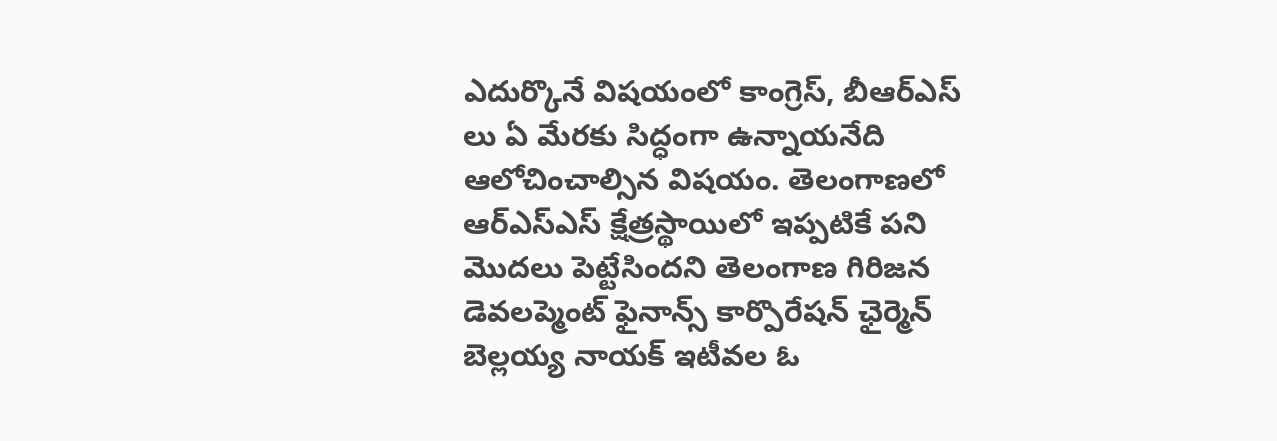ఎదుర్కొనే విషయంలో కాంగ్రెస్, బీఆర్ఎస్ లు ఏ మేరకు సిద్ధంగా ఉన్నాయనేది ఆలోచించాల్సిన విషయం. తెలంగాణలో ఆర్ఎస్ఎస్ క్షేత్రస్థాయిలో ఇప్పటికే పని మొదలు పెట్టేసిందని తెలంగాణ గిరిజన డెవలప్మెంట్ ఫైనాన్స్ కార్పొరేషన్ ఛైర్మెన్ బెల్లయ్య నాయక్ ఇటీవల ఓ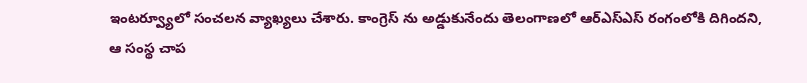ఇంటర్వ్యూలో సంచలన వ్యాఖ్యలు చేశారు. కాంగ్రెస్ ను అడ్డుకునేందు తెలంగాణలో ఆర్ఎస్ఎస్ రంగంలోకి దిగిందని, ఆ సంస్థ చాప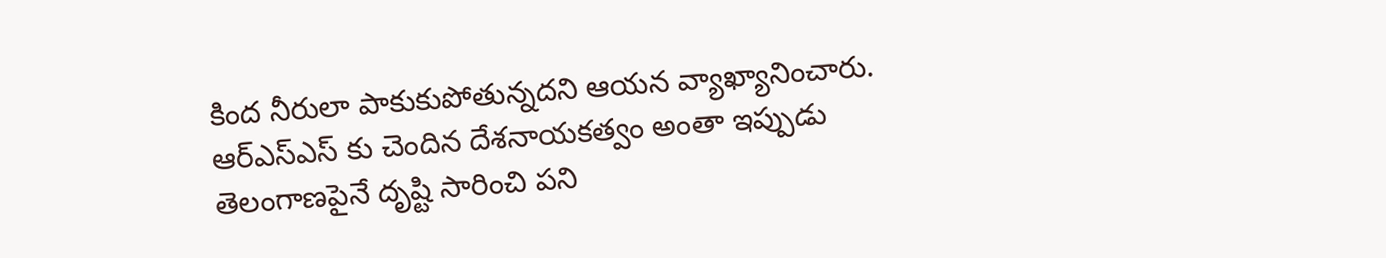కింద నీరులా పాకుకుపోతున్నదని ఆయన వ్యాఖ్యానించారు. ఆర్ఎస్ఎస్ కు చెందిన దేశనాయకత్వం అంతా ఇప్పుడు తెలంగాణపైనే దృష్టి సారించి పని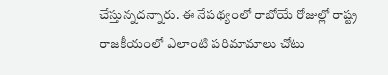చేస్తున్నదన్నారు. ఈ నేపథ్యంలో రాబోయే రోజుల్లో రాష్ట్ర రాజకీయంలో ఎలాంటి పరిమామాలు చోటు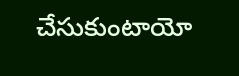చేసుకుంటాయో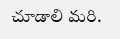చూడాలి మరి.